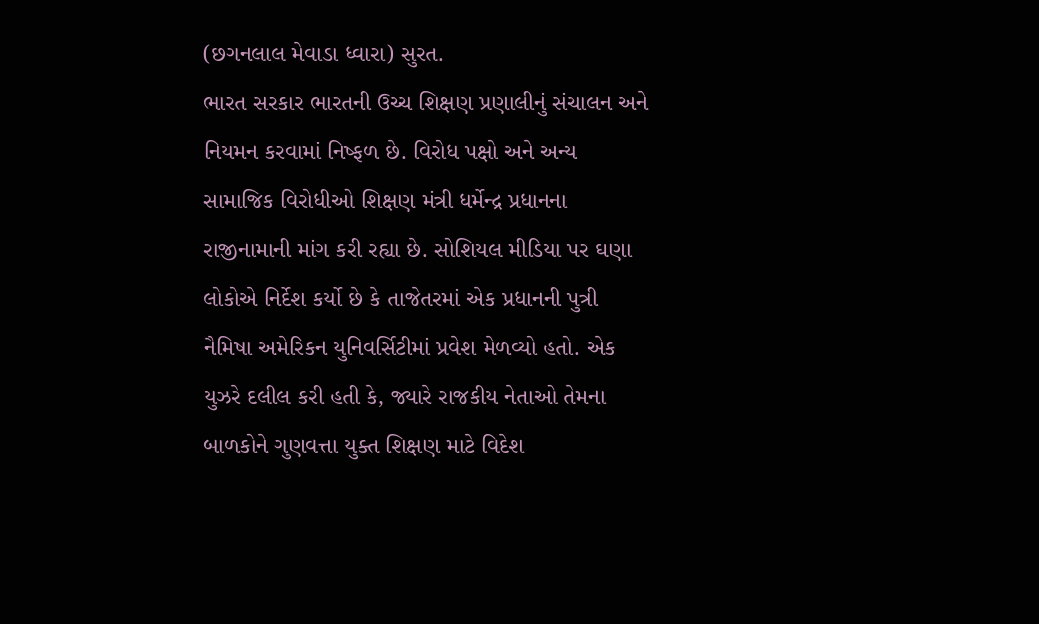(છગનલાલ મેવાડા ધ્વારા) સુરત.
ભારત સરકાર ભારતની ઉચ્ચ શિક્ષણ પ્રણાલીનું સંચાલન અને નિયમન કરવામાં નિષ્ફળ છે. વિરોધ પક્ષો અને અન્ય સામાજિક વિરોધીઓ શિક્ષણ મંત્રી ધર્મેન્દ્ર પ્રધાનના રાજીનામાની માંગ કરી રહ્યા છે. સોશિયલ મીડિયા પર ઘણા લોકોએ નિર્દેશ કર્યો છે કે તાજેતરમાં એક પ્રધાનની પુત્રી નૈમિષા અમેરિકન યુનિવર્સિટીમાં પ્રવેશ મેળવ્યો હતો. એક યુઝરે દલીલ કરી હતી કે, જ્યારે રાજકીય નેતાઓ તેમના બાળકોને ગુણવત્તા યુક્ત શિક્ષણ માટે વિદેશ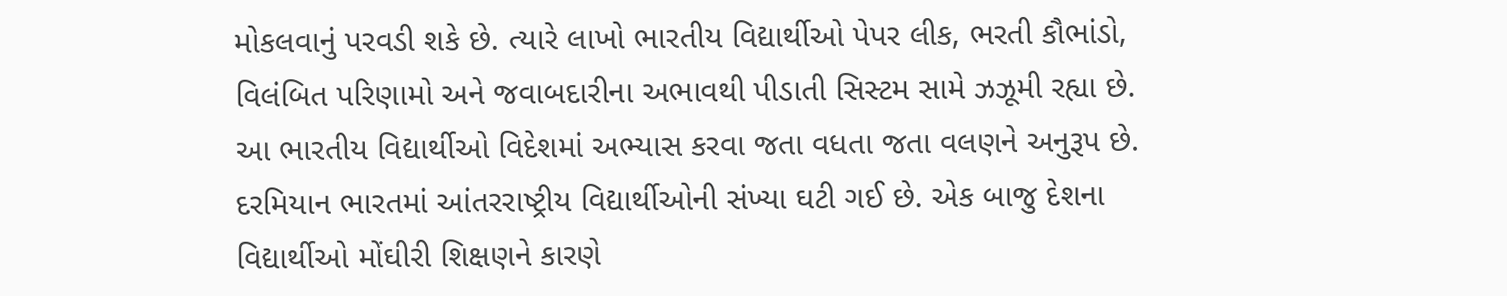મોકલવાનું પરવડી શકે છે. ત્યારે લાખો ભારતીય વિદ્યાર્થીઓ પેપર લીક, ભરતી કૌભાંડો, વિલંબિત પરિણામો અને જવાબદારીના અભાવથી પીડાતી સિસ્ટમ સામે ઝઝૂમી રહ્યા છે.
આ ભારતીય વિદ્યાર્થીઓ વિદેશમાં અભ્યાસ કરવા જતા વધતા જતા વલણને અનુરૂપ છે. દરમિયાન ભારતમાં આંતરરાષ્ટ્રીય વિદ્યાર્થીઓની સંખ્યા ઘટી ગઈ છે. એક બાજુ દેશના વિદ્યાર્થીઓ મોંઘીરી શિક્ષણને કારણે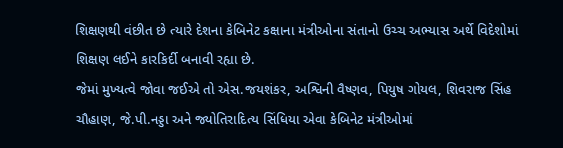શિક્ષણથી વંછીત છે ત્યારે દેશના કેબિનેટ કક્ષાના મંત્રીઓના સંતાનો ઉચ્ચ અભ્યાસ અર્થે વિદેશોમાં શિક્ષણ લઈને કારકિર્દી બનાવી રહ્યા છે.
જેમાં મુખ્યત્વે જોવા જઈએ તો એસ.જયશંકર, અશ્વિની વૈષ્ણવ, પિયુષ ગોયલ, શિવરાજ સિંહ ચૌહાણ, જે.પી.નડ્ડા અને જ્યોતિરાદિત્ય સિંધિયા એવા કેબિનેટ મંત્રીઓમાં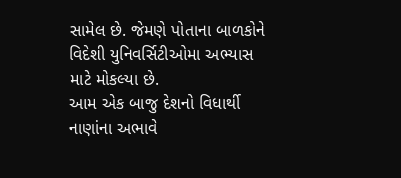સામેલ છે. જેમણે પોતાના બાળકોને વિદેશી યુનિવર્સિટીઓમા અભ્યાસ માટે મોકલ્યા છે.
આમ એક બાજુ દેશનો વિધાર્થી નાણાંના અભાવે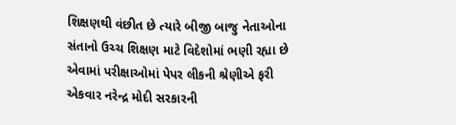શિક્ષણથી વંછીત છે ત્યારે બીજી બાજુ નેતાઓના સંતાનો ઉચ્ચ શિક્ષણ માટે વિદેશોમાં ભણી રહ્યા છે એવામાં પરીક્ષાઓમાં પેપર લીકની શ્રેણીએ ફરી એકવાર નરેન્દ્ર મોદી સરકારની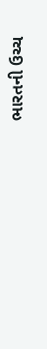ભારતની ઉચ્ચ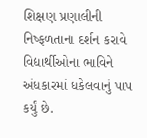શિક્ષણ પ્રણાલીની નિષ્ફળતાના દર્શન કરાવે વિદ્યાર્થીઓના ભાવિને અંધકારમાં ધકેલવાનું પાપ કર્યું છે.